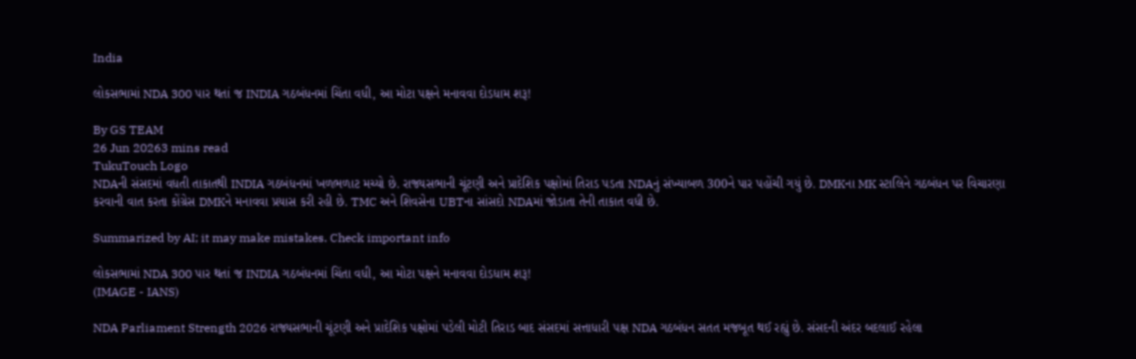India

લોકસભામાં NDA 300 પાર થતાં જ INDIA ગઠબંધનમાં ચિંતા વધી, આ મોટા પક્ષને મનાવવા દોડધામ શરૂ!

By GS TEAM
26 Jun 20263 mins read
TukuTouch Logo
NDAની સંસદમાં વધતી તાકાતથી INDIA ગઠબંધનમાં ખળભળાટ મચ્યો છે. રાજ્યસભાની ચૂંટણી અને પ્રાદેશિક પક્ષોમાં તિરાડ પડતા NDAનું સંખ્યાબળ 300ને પાર પહોંચી ગયું છે. DMKના MK સ્ટાલિને ગઠબંધન પર વિચારણા કરવાની વાત કરતા કોંગ્રેસ DMKને મનાવવા પ્રયાસ કરી રહી છે. TMC અને શિવસેના UBTના સાંસદો NDAમાં જોડાતા તેની તાકાત વધી છે.

Summarized by AI; it may make mistakes. Check important info

લોકસભામાં NDA 300 પાર થતાં જ INDIA ગઠબંધનમાં ચિંતા વધી, આ મોટા પક્ષને મનાવવા દોડધામ શરૂ!
(IMAGE - IANS)

NDA Parliament Strength 2026 રાજ્યસભાની ચૂંટણી અને પ્રાદેશિક પક્ષોમાં પડેલી મોટી તિરાડ બાદ સંસદમાં સત્તાધારી પક્ષ NDA ગઠબંધન સતત મજબૂત થઈ રહ્યું છે. સંસદની અંદર બદલાઈ રહેલા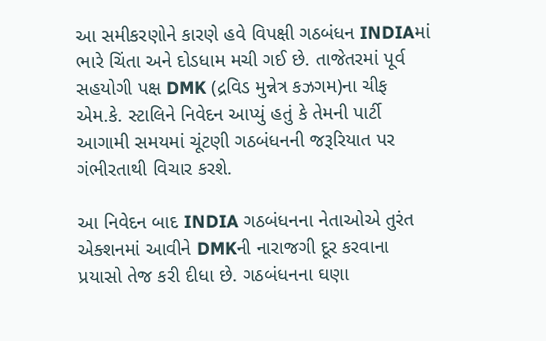આ સમીકરણોને કારણે હવે વિપક્ષી ગઠબંધન INDIAમાં ભારે ચિંતા અને દોડધામ મચી ગઈ છે. તાજેતરમાં પૂર્વ સહયોગી પક્ષ DMK (દ્રવિડ મુન્નેત્ર કઝગમ)ના ચીફ એમ.કે. સ્ટાલિને નિવેદન આપ્યું હતું કે તેમની પાર્ટી આગામી સમયમાં ચૂંટણી ગઠબંધનની જરૂરિયાત પર ગંભીરતાથી વિચાર કરશે.

આ નિવેદન બાદ INDIA ગઠબંધનના નેતાઓએ તુરંત એક્શનમાં આવીને DMKની નારાજગી દૂર કરવાના પ્રયાસો તેજ કરી દીધા છે. ગઠબંધનના ઘણા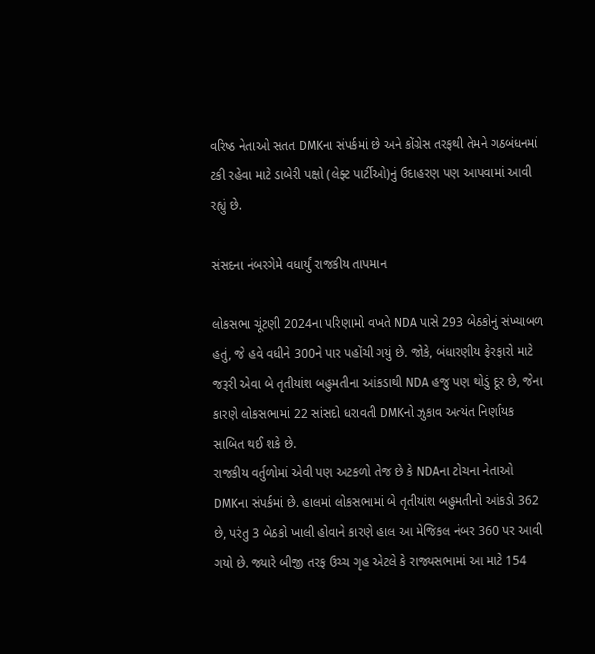વરિષ્ઠ નેતાઓ સતત DMKના સંપર્કમાં છે અને કોંગ્રેસ તરફથી તેમને ગઠબંધનમાં ટકી રહેવા માટે ડાબેરી પક્ષો (લેફ્ટ પાર્ટીઓ)નું ઉદાહરણ પણ આપવામાં આવી રહ્યું છે.

સંસદના નંબરગેમે વધાર્યું રાજકીય તાપમાન

લોકસભા ચૂંટણી 2024ના પરિણામો વખતે NDA પાસે 293 બેઠકોનું સંખ્યાબળ હતું, જે હવે વધીને 300ને પાર પહોંચી ગયું છે. જોકે, બંધારણીય ફેરફારો માટે જરૂરી એવા બે તૃતીયાંશ બહુમતીના આંકડાથી NDA હજુ પણ થોડું દૂર છે, જેના કારણે લોકસભામાં 22 સાંસદો ધરાવતી DMKનો ઝુકાવ અત્યંત નિર્ણાયક સાબિત થઈ શકે છે.
રાજકીય વર્તુળોમાં એવી પણ અટકળો તેજ છે કે NDAના ટોચના નેતાઓ DMKના સંપર્કમાં છે. હાલમાં લોકસભામાં બે તૃતીયાંશ બહુમતીનો આંકડો 362 છે, પરંતુ 3 બેઠકો ખાલી હોવાને કારણે હાલ આ મેજિકલ નંબર 360 પર આવી ગયો છે. જ્યારે બીજી તરફ ઉચ્ચ ગૃહ એટલે કે રાજ્યસભામાં આ માટે 154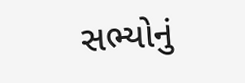સભ્યોનું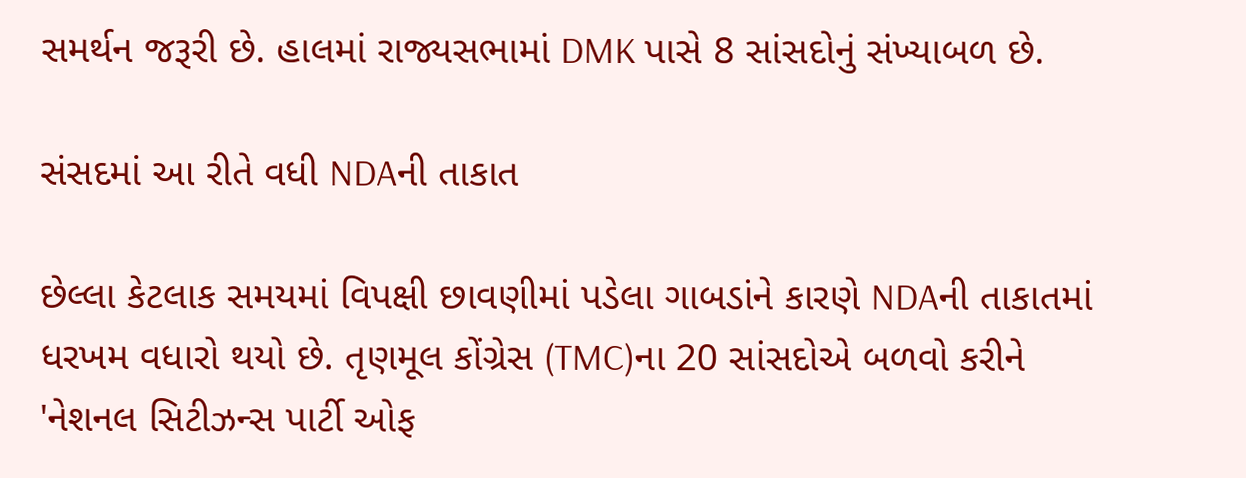સમર્થન જરૂરી છે. હાલમાં રાજ્યસભામાં DMK પાસે 8 સાંસદોનું સંખ્યાબળ છે.

સંસદમાં આ રીતે વધી NDAની તાકાત

છેલ્લા કેટલાક સમયમાં વિપક્ષી છાવણીમાં પડેલા ગાબડાંને કારણે NDAની તાકાતમાં ધરખમ વધારો થયો છે. તૃણમૂલ કોંગ્રેસ (TMC)ના 20 સાંસદોએ બળવો કરીને 'નેશનલ સિટીઝન્સ પાર્ટી ઓફ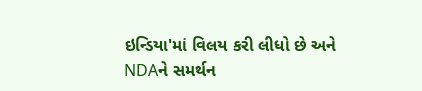ઇન્ડિયા'માં વિલય કરી લીધો છે અને NDAને સમર્થન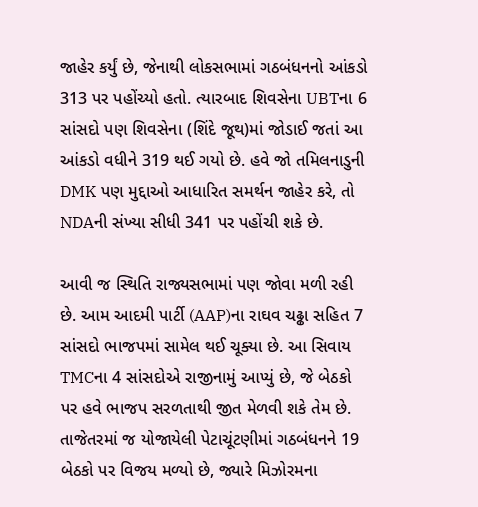જાહેર કર્યું છે, જેનાથી લોકસભામાં ગઠબંધનનો આંકડો 313 પર પહોંચ્યો હતો. ત્યારબાદ શિવસેના UBTના 6 સાંસદો પણ શિવસેના (શિંદે જૂથ)માં જોડાઈ જતાં આ આંકડો વધીને 319 થઈ ગયો છે. હવે જો તમિલનાડુની DMK પણ મુદ્દાઓ આધારિત સમર્થન જાહેર કરે, તો NDAની સંખ્યા સીધી 341 પર પહોંચી શકે છે.

આવી જ સ્થિતિ રાજ્યસભામાં પણ જોવા મળી રહી છે. આમ આદમી પાર્ટી (AAP)ના રાઘવ ચઢ્ઢા સહિત 7 સાંસદો ભાજપમાં સામેલ થઈ ચૂક્યા છે. આ સિવાય TMCના 4 સાંસદોએ રાજીનામું આપ્યું છે, જે બેઠકો પર હવે ભાજપ સરળતાથી જીત મેળવી શકે તેમ છે. તાજેતરમાં જ યોજાયેલી પેટાચૂંટણીમાં ગઠબંધનને 19 બેઠકો પર વિજય મળ્યો છે, જ્યારે મિઝોરમના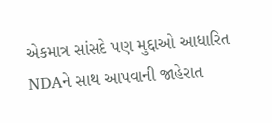એકમાત્ર સાંસદે પણ મુદ્દાઓ આધારિત NDAને સાથ આપવાની જાહેરાત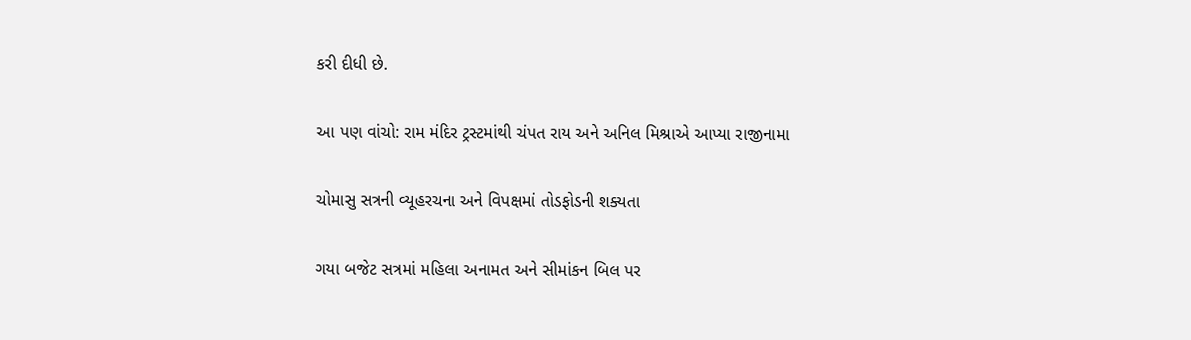કરી દીધી છે.

આ પણ વાંચો: રામ મંદિર ટ્રસ્ટમાંથી ચંપત રાય અને અનિલ મિશ્રાએ આપ્યા રાજીનામા

ચોમાસુ સત્રની વ્યૂહરચના અને વિપક્ષમાં તોડફોડની શક્યતા

ગયા બજેટ સત્રમાં મહિલા અનામત અને સીમાંકન બિલ પર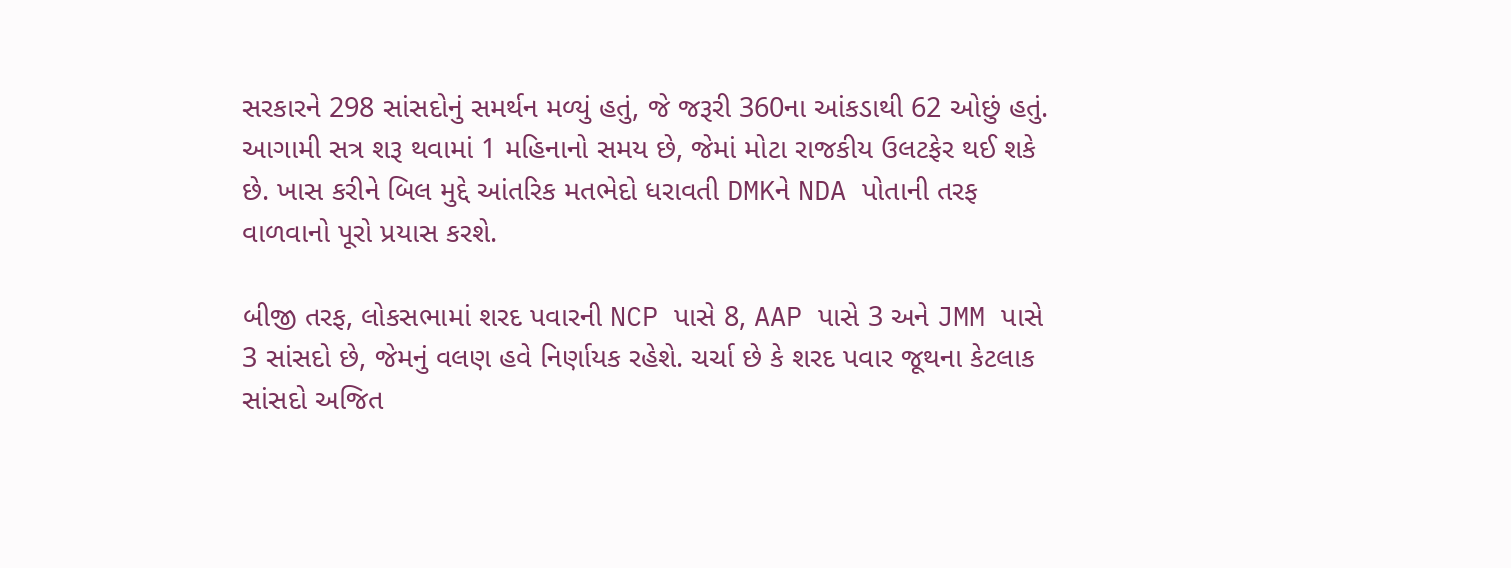સરકારને 298 સાંસદોનું સમર્થન મળ્યું હતું, જે જરૂરી 360ના આંકડાથી 62 ઓછું હતું. આગામી સત્ર શરૂ થવામાં 1 મહિનાનો સમય છે, જેમાં મોટા રાજકીય ઉલટફેર થઈ શકે છે. ખાસ કરીને બિલ મુદ્દે આંતરિક મતભેદો ધરાવતી DMKને NDA પોતાની તરફ વાળવાનો પૂરો પ્રયાસ કરશે.

બીજી તરફ, લોકસભામાં શરદ પવારની NCP પાસે 8, AAP પાસે 3 અને JMM પાસે 3 સાંસદો છે, જેમનું વલણ હવે નિર્ણાયક રહેશે. ચર્ચા છે કે શરદ પવાર જૂથના કેટલાક સાંસદો અજિત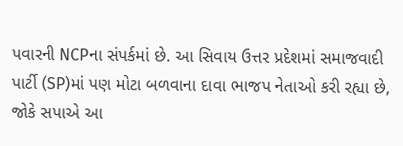પવારની NCPના સંપર્કમાં છે. આ સિવાય ઉત્તર પ્રદેશમાં સમાજવાદી પાર્ટી (SP)માં પણ મોટા બળવાના દાવા ભાજપ નેતાઓ કરી રહ્યા છે, જોકે સપાએ આ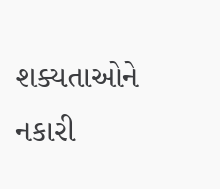શક્યતાઓને નકારી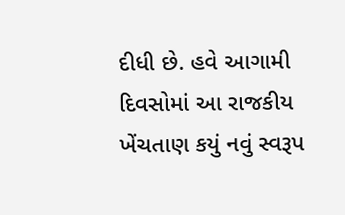દીધી છે. હવે આગામી દિવસોમાં આ રાજકીય ખેંચતાણ કયું નવું સ્વરૂપ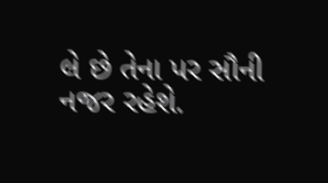લે છે તેના પર સૌની નજર રહેશે.